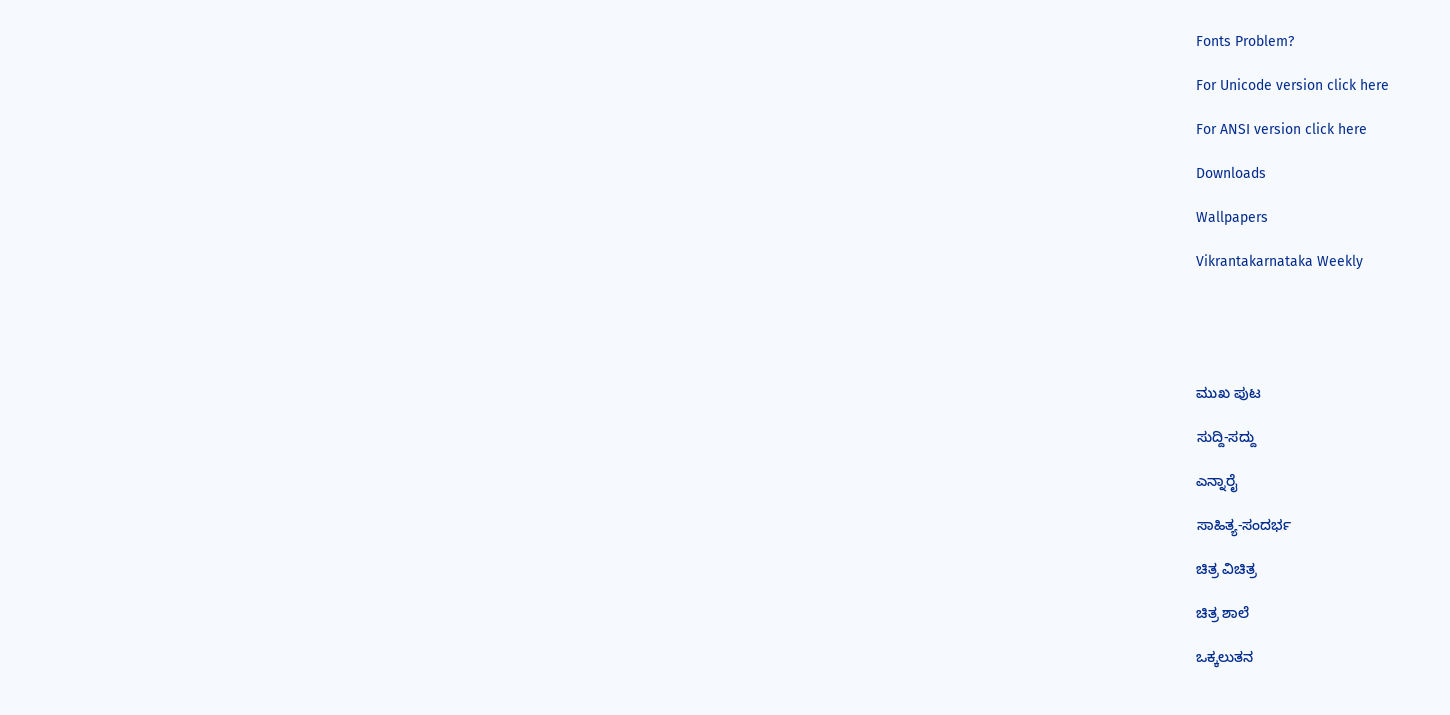Fonts Problem?

For Unicode version click here

For ANSI version click here

Downloads

Wallpapers

Vikrantakarnataka Weekly





ಮುಖ ಪುಟ

ಸುದ್ದಿ-ಸದ್ದು

ಎನ್ನಾರೈ

ಸಾಹಿತ್ಯ-ಸಂದರ್ಭ

ಚಿತ್ರ ವಿಚಿತ್ರ

ಚಿತ್ರ ಶಾಲೆ

ಒಕ್ಕಲುತನ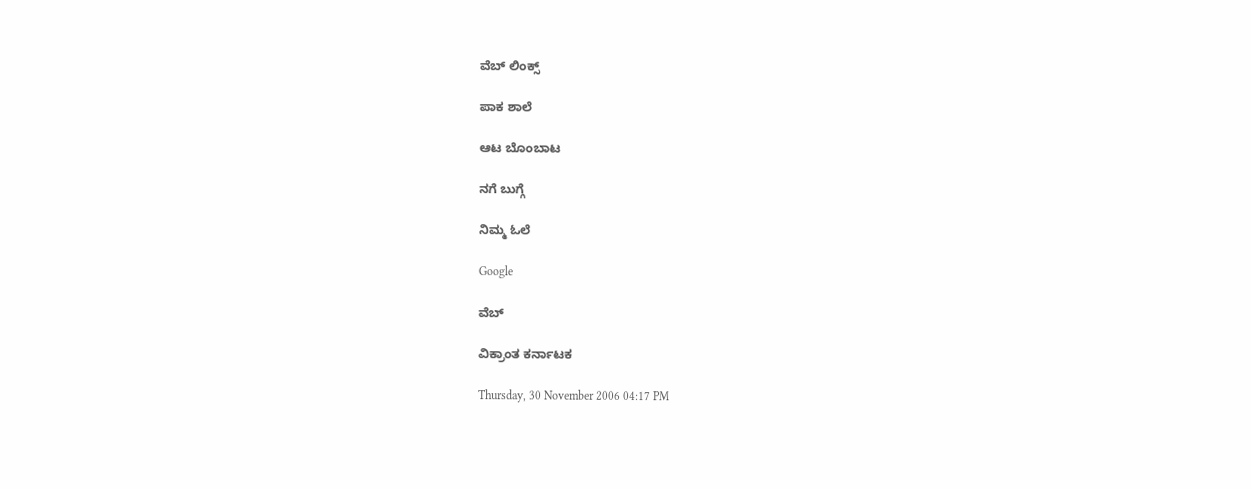ವೆಬ್ ಲಿಂಕ್ಸ್

ಪಾಕ ಶಾಲೆ

ಆಟ ಬೊಂಬಾಟ

ನಗೆ ಬುಗ್ಗೆ

ನಿಮ್ಮ ಓಲೆ

Google

ವೆಬ್

ವಿಕ್ರಾಂತ ಕರ್ನಾಟಕ

Thursday, 30 November 2006 04:17 PM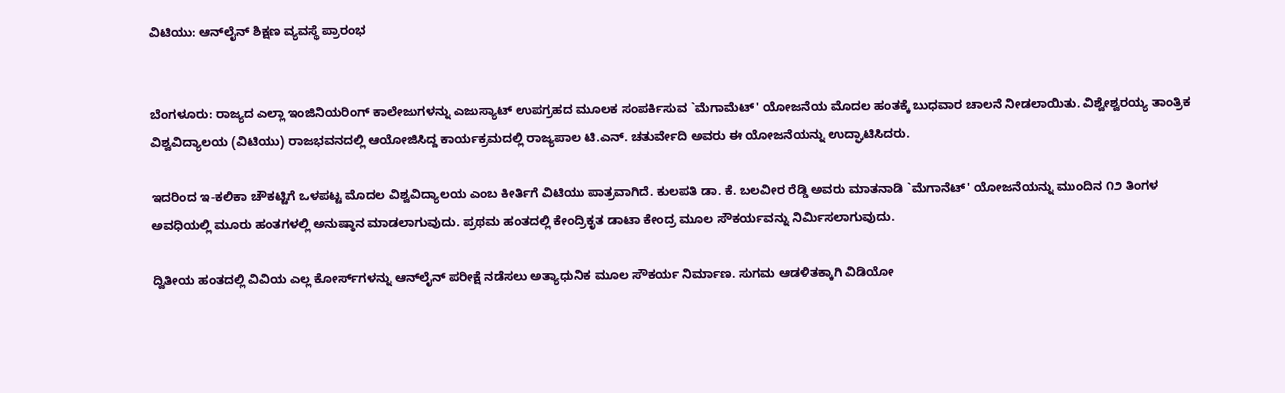ವಿಟಿಯು: ಆನ್‌ಲೈನ್ ಶಿಕ್ಷಣ ವ್ಯವಸ್ಥೆ ಪ್ರಾರಂಭ


ಬೆಂಗಳೂರು: ರಾಜ್ಯದ ಎಲ್ಲಾ ಇಂಜಿನಿಯರಿಂಗ್ ಕಾಲೇಜುಗಳನ್ನು ಎಜುಸ್ಯಾಟ್ ಉಪಗ್ರಹದ ಮೂಲಕ ಸಂಪರ್ಕಿಸುವ `ಮೆಗಾಮೆಟ್' ಯೋಜನೆಯ ಮೊದಲ ಹಂತಕ್ಕೆ ಬುಧವಾರ ಚಾಲನೆ ನೀಡಲಾಯಿತು. ವಿಶ್ವೇಶ್ವರಯ್ಯ ತಾಂತ್ರಿಕ ವಿಶ್ವವಿದ್ಯಾಲಯ (ವಿಟಿಯು) ರಾಜಭವನದಲ್ಲಿ ಆಯೋಜಿಸಿದ್ದ ಕಾರ್ಯಕ್ರಮದಲ್ಲಿ ರಾಜ್ಯಪಾಲ ಟಿ.ಎನ್. ಚತುರ್ವೇದಿ ಅವರು ಈ ಯೋಜನೆಯನ್ನು ಉದ್ಘಾಟಿಸಿದರು.

ಇದರಿಂದ ಇ-ಕಲಿಕಾ ಚೌಕಟ್ಟಿಗೆ ಒಳಪಟ್ಟ ಮೊದಲ ವಿಶ್ವವಿದ್ಯಾಲಯ ಎಂಬ ಕೀರ್ತಿಗೆ ವಿಟಿಯು ಪಾತ್ರವಾಗಿದೆ. ಕುಲಪತಿ ಡಾ. ಕೆ. ಬಲವೀರ ರೆಡ್ಡಿ ಅವರು ಮಾತನಾಡಿ `ಮೆಗಾನೆಟ್' ಯೋಜನೆಯನ್ನು ಮುಂದಿನ ೧೨ ತಿಂಗಳ ಅವಧಿಯಲ್ಲಿ ಮೂರು ಹಂತಗಳಲ್ಲಿ ಅನುಷ್ಠಾನ ಮಾಡಲಾಗುವುದು. ಪ್ರಥಮ ಹಂತದಲ್ಲಿ ಕೇಂದ್ರಿಕೃತ ಡಾಟಾ ಕೇಂದ್ರ ಮೂಲ ಸೌಕರ್ಯವನ್ನು ನಿರ್ಮಿಸಲಾಗುವುದು.

ದ್ವಿತೀಯ ಹಂತದಲ್ಲಿ ವಿವಿಯ ಎಲ್ಲ ಕೋರ್ಸ್‌ಗಳನ್ನು ಆನ್‌ಲೈನ್ ಪರೀಕ್ಷೆ ನಡೆಸಲು ಅತ್ಯಾಧುನಿಕ ಮೂಲ ಸೌಕರ್ಯ ನಿರ್ಮಾಣ. ಸುಗಮ ಆಡಳಿತಕ್ಕಾಗಿ ವಿಡಿಯೋ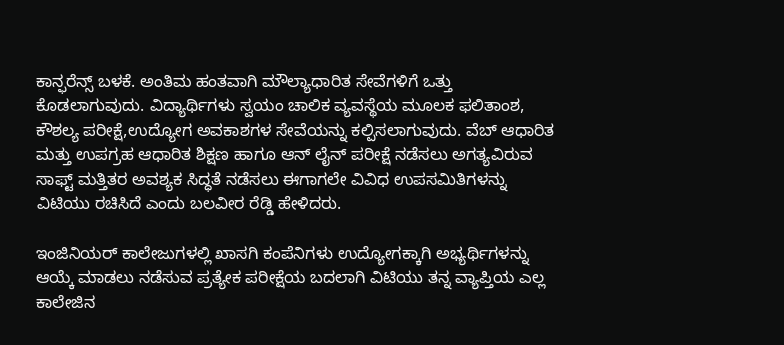ಕಾನ್ಫರೆನ್ಸ್ ಬಳಕೆ. ಅಂತಿಮ ಹಂತವಾಗಿ ಮೌಲ್ಯಾಧಾರಿತ ಸೇವೆಗಳಿಗೆ ಒತ್ತು ಕೊಡಲಾಗುವುದು. ವಿದ್ಯಾರ್ಥಿಗಳು ಸ್ವಯಂ ಚಾಲಿಕ ವ್ಯವಸ್ಥೆಯ ಮೂಲಕ ಫಲಿತಾಂಶ, ಕೌಶಲ್ಯ ಪರೀಕ್ಷೆ,ಉದ್ಯೋಗ ಅವಕಾಶಗಳ ಸೇವೆಯನ್ನು ಕಲ್ಪಿಸಲಾಗುವುದು. ವೆಬ್ ಆಧಾರಿತ ಮತ್ತು ಉಪಗ್ರಹ ಆಧಾರಿತ ಶಿಕ್ಷಣ ಹಾಗೂ ಆನ್ ಲೈನ್ ಪರೀಕ್ಷೆ ನಡೆಸಲು ಅಗತ್ಯವಿರುವ ಸಾಫ್ಟ್ ಮತ್ತಿತರ ಅವಶ್ಯಕ ಸಿದ್ಧತೆ ನಡೆಸಲು ಈಗಾಗಲೇ ವಿವಿಧ ಉಪಸಮಿತಿಗಳನ್ನು ವಿಟಿಯು ರಚಿಸಿದೆ ಎಂದು ಬಲವೀರ ರೆಡ್ಡಿ ಹೇಳಿದರು.

ಇಂಜಿನಿಯರ್ ಕಾಲೇಜುಗಳಲ್ಲಿ ಖಾಸಗಿ ಕಂಪೆನಿಗಳು ಉದ್ಯೋಗಕ್ಕಾಗಿ ಅಭ್ಯರ್ಥಿಗಳನ್ನು ಆಯ್ಕೆ ಮಾಡಲು ನಡೆಸುವ ಪ್ರತ್ಯೇಕ ಪರೀಕ್ಷೆಯ ಬದಲಾಗಿ ವಿಟಿಯು ತನ್ನ ವ್ಯಾಪ್ತಿಯ ಎಲ್ಲ ಕಾಲೇಜಿನ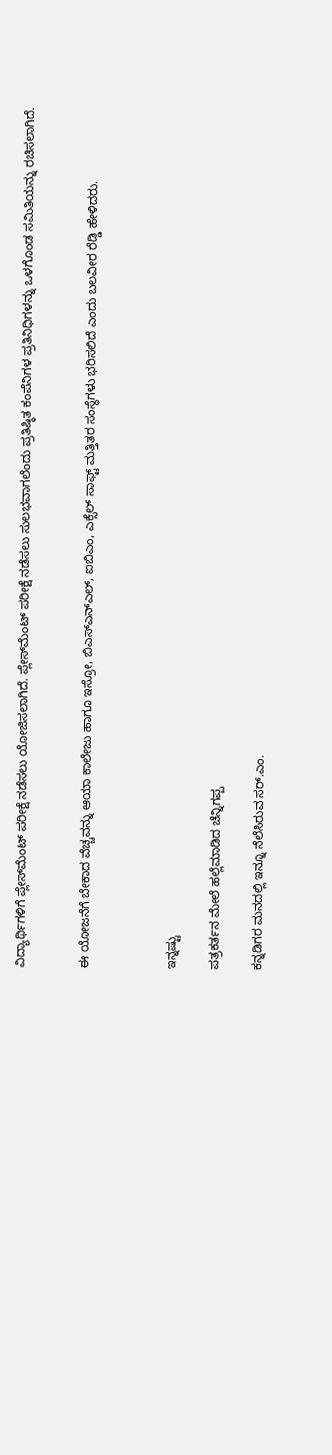ವಿದ್ಯಾರ್ಥಿಗಳಿಗೆ ಪ್ಲೇಸ್‌ಮೆಂಟ್ ಪರೀಕ್ಷೆ ನಡೆಸಲು ಯೋಜಿಸಲಾಗಿದೆ. ಪ್ಲೇಸ್‌ಮೆಂಟ್ ಪರೀಕ್ಷೆ ನಡೆಸಲು ಸುಲಭವಾಗಲೆಂದು ಪ್ರತಿಷ್ಠಿತ ಕಂಪೆನಿಗಳ ಪ್ರತಿನಿಧಿಗಳನ್ನು ಒಳಗೊಂಡ ಸಮಿತಿಯನ್ನು ರಚಿಸಲಾಗಿದೆ.


ಈ ಯೋಜನೆಗೆ ಬೇಕಾದ ವೆಚ್ಚವನ್ನು ಆಯಾ ಕಾಲೇಜು ಹಾಗೂ ಇಸ್ರೋ, ಬಿಎಸ್‌ಎನ್‌ಎಲ್, ಐಬಿಎಂ, ಎಕ್ಸೆಲ್ ಸಾಫ್ಟ್ ಮತ್ತಿತರ ಸಂಸ್ಥೆಗಳು ಭರಿಸಲಿದೆ ಎಂದು ಬಲವೀರ ರೆಡ್ಡಿ ಹೇಳಿದರು.



ಇನ್ನಷ್ಟು

ಪತ್ರಕರ್ತನ ಮೇಲೆ ಹಲ್ಲೆಮಾಡಿದ ಚೆನ್ನಿಗಪ್ಪ

ಕನ್ನಡಿಗರ ಮನದಲ್ಲಿ ಇನ್ನೂ ನೆಲೆಸಿರುವ ಸರ್.ಎಂ.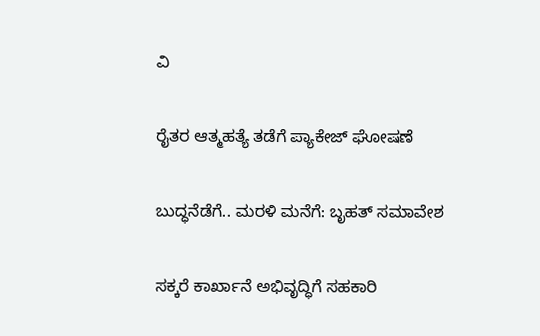ವಿ

ರೈತರ ಆತ್ಮಹತ್ಯೆ ತಡೆಗೆ ಪ್ಯಾಕೇಜ್ ಘೋಷಣೆ

ಬುದ್ಧನೆಡೆಗೆ.. ಮರಳಿ ಮನೆಗೆ: ಬೃಹತ್ ಸಮಾವೇಶ

ಸಕ್ಕರೆ ಕಾರ್ಖಾನೆ ಅಭಿವೃದ್ಧಿಗೆ ಸಹಕಾರಿ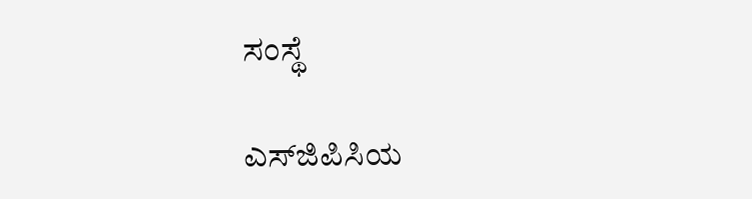ಸಂಸ್ಥೆ

ಎಸ್‌ಜಿಪಿಸಿಯ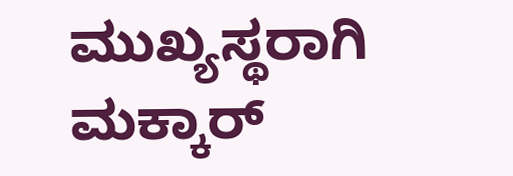ಮುಖ್ಯಸ್ಥರಾಗಿ ಮಕ್ಕಾರ್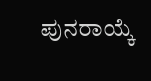ಪುನರಾಯ್ಕೆ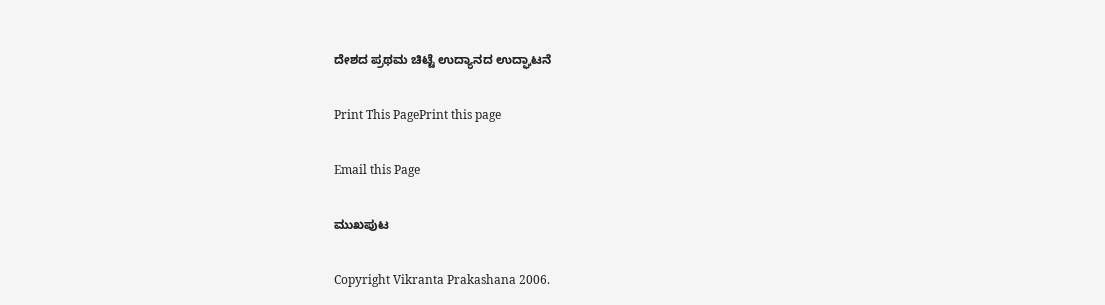ದೇಶದ ಪ್ರಥಮ ಚಿಟ್ಟೆ ಉದ್ಯಾನದ ಉದ್ಘಾಟನೆ

Print This PagePrint this page

Email this Page

ಮುಖಪುಟ

Copyright Vikranta Prakashana 2006.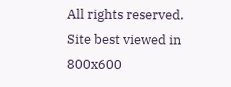All rights reserved.
Site best viewed in 800x600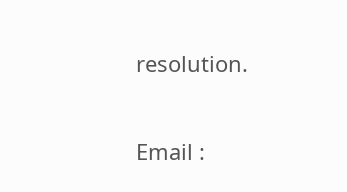resolution.

Email :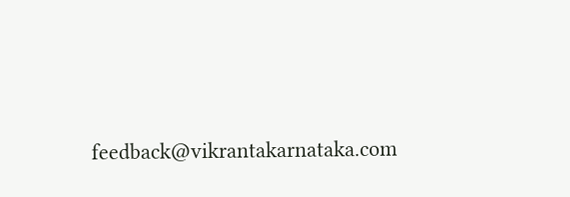feedback@vikrantakarnataka.com